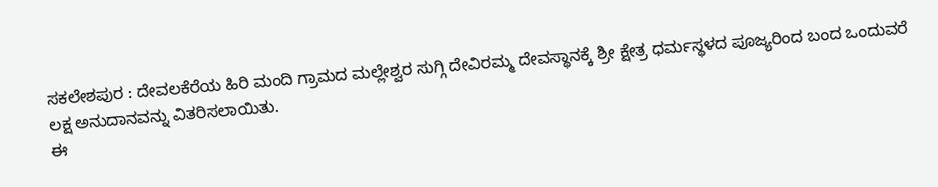ಸಕಲೇಶಪುರ : ದೇವಲಕೆರೆಯ ಹಿರಿ ಮಂದಿ ಗ್ರಾಮದ ಮಲ್ಲೇಶ್ವರ ಸುಗ್ಗಿ ದೇವಿರಮ್ಮ ದೇವಸ್ಥಾನಕ್ಕೆ ಶ್ರೀ ಕ್ಷೇತ್ರ ಧರ್ಮಸ್ಥಳದ ಪೂಜ್ಯರಿಂದ ಬಂದ ಒಂದುವರೆ ಲಕ್ಷ ಅನುದಾನವನ್ನು ವಿತರಿಸಲಾಯಿತು.
ಈ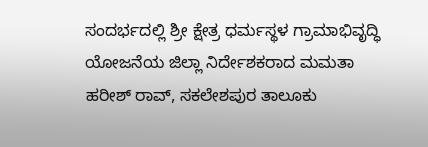ಸಂದರ್ಭದಲ್ಲಿ ಶ್ರೀ ಕ್ಷೇತ್ರ ಧರ್ಮಸ್ಥಳ ಗ್ರಾಮಾಭಿವೃದ್ಧಿ ಯೋಜನೆಯ ಜಿಲ್ಲಾ ನಿರ್ದೇಶಕರಾದ ಮಮತಾ ಹರೀಶ್ ರಾವ್, ಸಕಲೇಶಪುರ ತಾಲೂಕು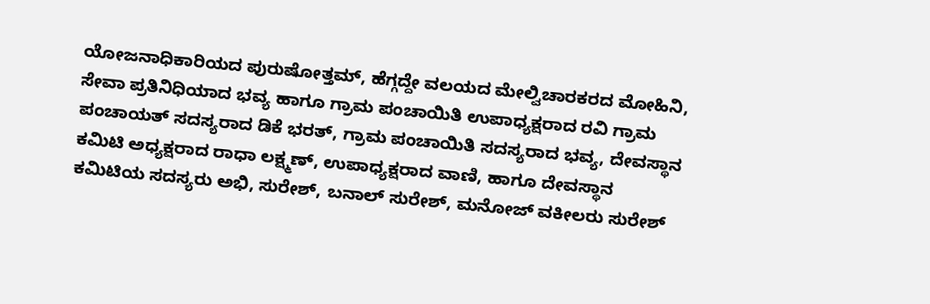ಯೋಜನಾಧಿಕಾರಿಯದ ಪುರುಷೋತ್ತಮ್, ಹೆಗ್ಗದ್ದೇ ವಲಯದ ಮೇಲ್ವಿಚಾರಕರದ ಮೋಹಿನಿ, ಸೇವಾ ಪ್ರತಿನಿಧಿಯಾದ ಭವ್ಯ ಹಾಗೂ ಗ್ರಾಮ ಪಂಚಾಯಿತಿ ಉಪಾಧ್ಯಕ್ಷರಾದ ರವಿ ಗ್ರಾಮ ಪಂಚಾಯತ್ ಸದಸ್ಯರಾದ ಡಿಕೆ ಭರತ್, ಗ್ರಾಮ ಪಂಚಾಯಿತಿ ಸದಸ್ಯರಾದ ಭವ್ಯ, ದೇವಸ್ಥಾನ ಕಮಿಟಿ ಅಧ್ಯಕ್ಷರಾದ ರಾಧಾ ಲಕ್ಷ್ಮಣ್, ಉಪಾಧ್ಯಕ್ಷರಾದ ವಾಣಿ, ಹಾಗೂ ದೇವಸ್ಥಾನ ಕಮಿಟಿಯ ಸದಸ್ಯರು ಅಭಿ, ಸುರೇಶ್, ಬನಾಲ್ ಸುರೇಶ್, ಮನೋಜ್ ವಕೀಲರು ಸುರೇಶ್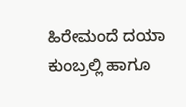ಹಿರೇಮಂದೆ ದಯಾ ಕುಂಬ್ರಲ್ಲಿ ಹಾಗೂ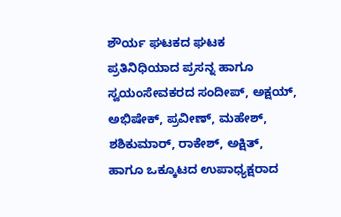ಶೌರ್ಯ ಘಟಕದ ಘಟಕ ಪ್ರತಿನಿಧಿಯಾದ ಪ್ರಸನ್ನ ಹಾಗೂ ಸ್ವಯಂಸೇವಕರದ ಸಂದೀಪ್, ಅಕ್ಷಯ್, ಅಭಿಷೇಕ್, ಪ್ರವೀಣ್, ಮಹೇಶ್, ಶಶಿಕುಮಾರ್, ರಾಕೇಶ್, ಅಕ್ಷಿತ್, ಹಾಗೂ ಒಕ್ಕೂಟದ ಉಪಾಧ್ಯಕ್ಷರಾದ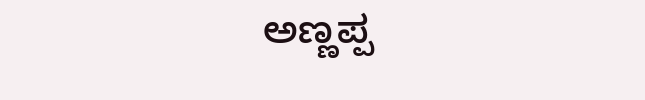ಅಣ್ಣಪ್ಪ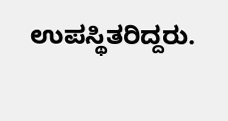ಉಪಸ್ಥಿತರಿದ್ದರು.